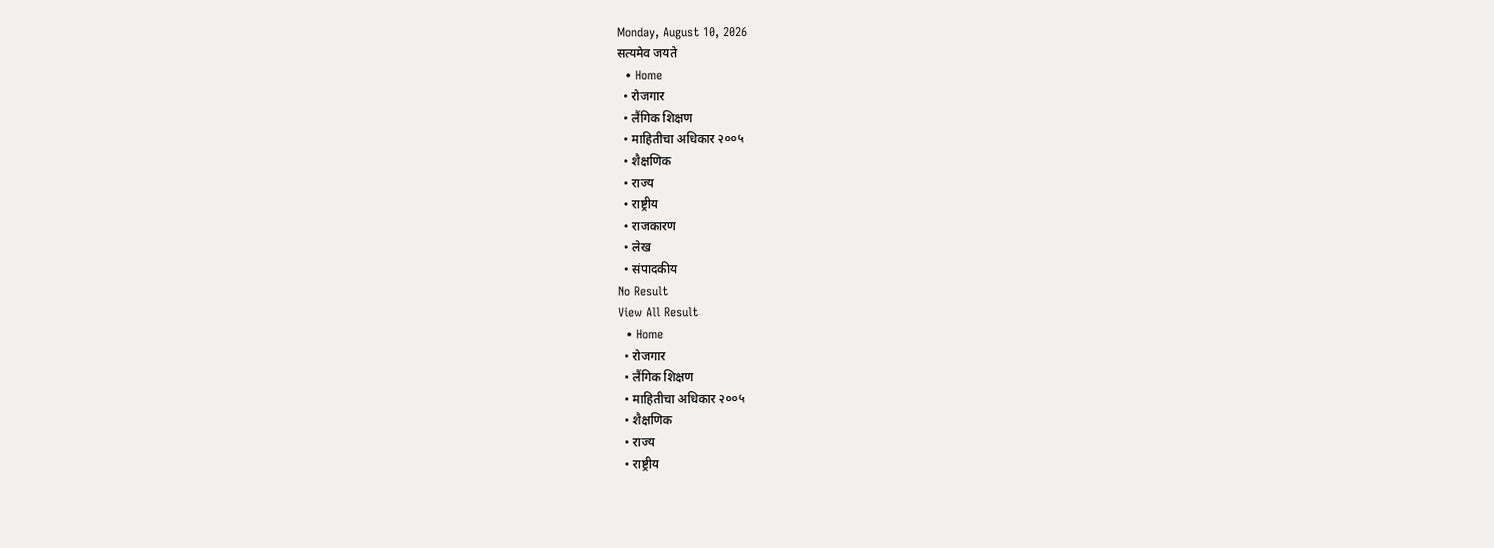Monday, August 10, 2026
सत्यमेव जयते
  • Home
  • रोजगार
  • लैंगिक शिक्षण
  • माहितीचा अधिकार २००५
  • शैक्षणिक
  • राज्य
  • राष्ट्रीय
  • राजकारण
  • लेख
  • संपादकीय
No Result
View All Result
  • Home
  • रोजगार
  • लैंगिक शिक्षण
  • माहितीचा अधिकार २००५
  • शैक्षणिक
  • राज्य
  • राष्ट्रीय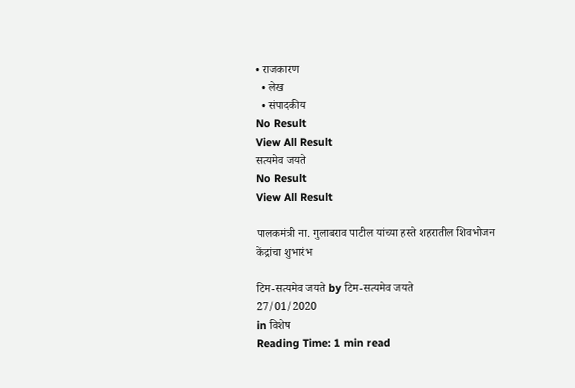• राजकारण
  • लेख
  • संपादकीय
No Result
View All Result
सत्यमेव जयते
No Result
View All Result

पालकमंत्री ना. गुलाबराव पाटील यांच्या हस्ते शहरातील शिवभोजन केंद्रांचा शुभारंभ

टिम-सत्यमेव जयते by टिम-सत्यमेव जयते
27/01/2020
in विशेष
Reading Time: 1 min read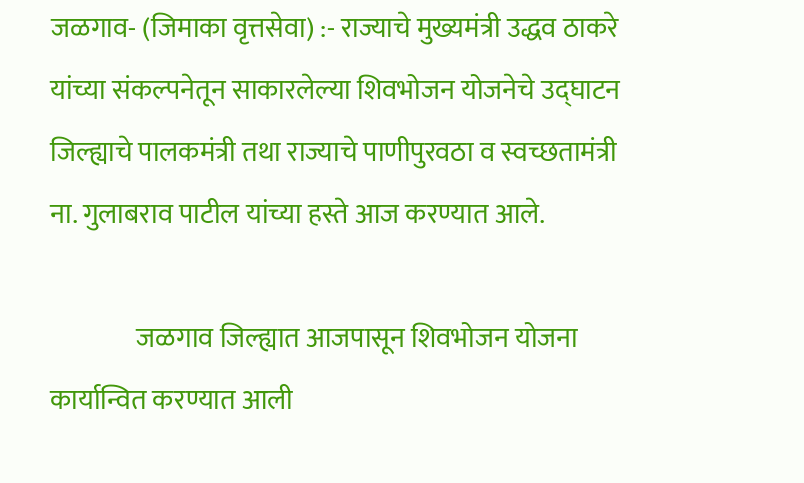जळगाव- (जिमाका वृत्तसेवा) :- राज्याचे मुख्यमंत्री उद्धव ठाकरे यांच्या संकल्पनेतून साकारलेल्या शिवभोजन योजनेचे उद्घाटन जिल्ह्याचे पालकमंत्री तथा राज्याचे पाणीपुरवठा व स्वच्छतामंत्री ना. गुलाबराव पाटील यांच्या हस्ते आज करण्यात आले.

                जळगाव जिल्ह्यात आजपासून शिवभोजन योजना कार्यान्वित करण्यात आली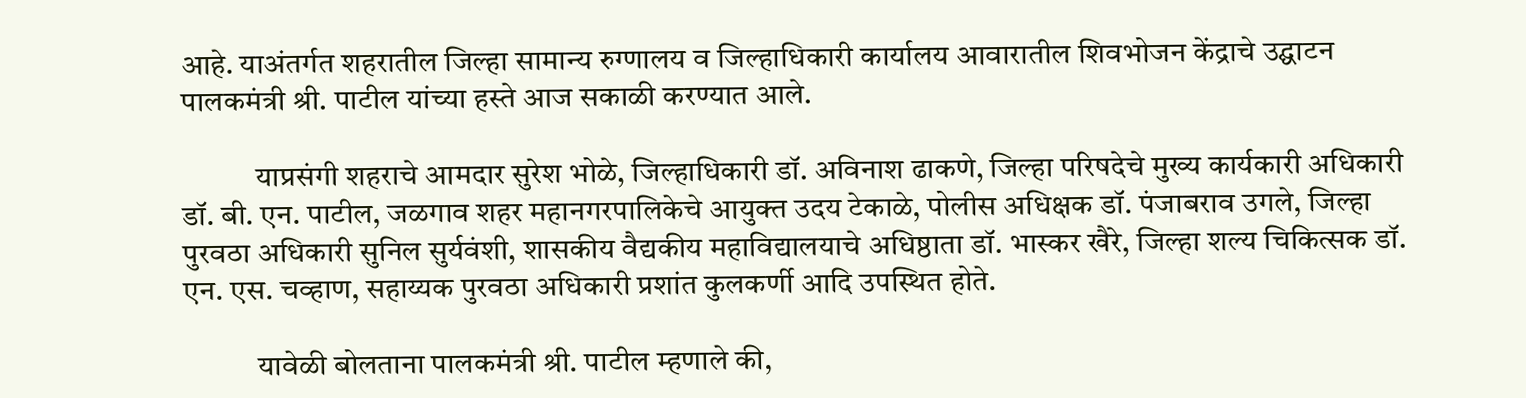आहे. याअंतर्गत शहरातील जिल्हा सामान्य रुग्णालय व जिल्हाधिकारी कार्यालय आवारातील शिवभोजन केंद्राचे उद्घाटन पालकमंत्री श्री. पाटील यांच्या हस्ते आज सकाळी करण्यात आले.

            याप्रसंगी शहराचे आमदार सुरेश भोळे, जिल्हाधिकारी डॉ. अविनाश ढाकणे, जिल्हा परिषदेचे मुख्य कार्यकारी अधिकारी डॉ. बी. एन. पाटील, जळगाव शहर महानगरपालिकेचे आयुक्त उदय टेकाळे, पोलीस अधिक्षक डॉ. पंजाबराव उगले, जिल्हा पुरवठा अधिकारी सुनिल सुर्यवंशी, शासकीय वैद्यकीय महाविद्यालयाचे अधिष्ठाता डॉ. भास्कर खैरे, जिल्हा शल्य चिकित्सक डॉ. एन. एस. चव्हाण, सहाय्यक पुरवठा अधिकारी प्रशांत कुलकर्णी आदि उपस्थित होते.

            यावेळी बोलताना पालकमंत्री श्री. पाटील म्हणाले की,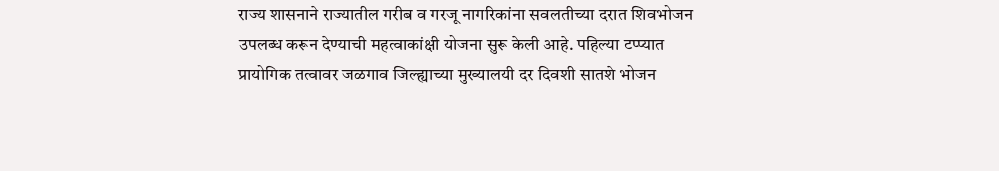राज्य शासनाने राज्यातील गरीब व गरजू नागरिकांना सवलतीच्या दरात शिवभोजन उपलब्ध करून देण्याची महत्वाकांक्षी योजना सुरू केली आहे. पहिल्या टप्प्यात प्रायोगिक तत्वावर जळगाव जिल्ह्याच्या मुख्यालयी दर दिवशी सातशे भोजन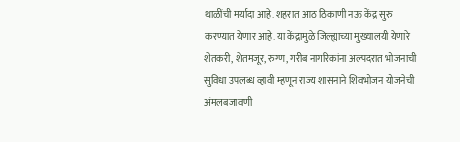थाळींची मर्यादा आहे. शहरात आठ ठिकाणी नऊ केंद्र सुरु करण्यात येणार आहे. या केंद्रामुळे जिल्ह्याच्या मुख्यालयी येणारे शेतकरी, शेतमजूर, रुग्ण, गरीब नागरिकांना अल्पदरात भोजनाची सुविधा उपलब्ध व्हावी म्हणून राज्य शासनाने शिवभोजन योजनेची अंमलबजावणी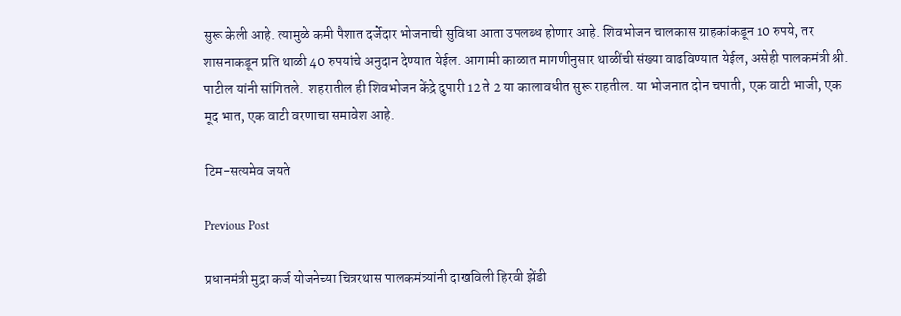सुरू केली आहे. त्यामुळे कमी पैशात दर्जेदार भोजनाची सुविधा आता उपलब्ध होणार आहे. शिवभोजन चालकास ग्राहकांकडून 10 रुपये, तर शासनाकडून प्रति थाळी 40 रुपयांचे अनुदान देण्यात येईल. आगामी काळात मागणीनुसार थाळींची संख्या वाढविण्यात येईल, असेही पालकमंत्री श्री. पाटील यांनी सांगितले.  शहरातील ही शिवभोजन केंद्रे दुपारी 12 ते 2 या कालावधीत सुरू राहतील. या भोजनात दोन चपाती, एक वाटी भाजी, एक मूद भात, एक वाटी वरणाचा समावेश आहे.

टिम-सत्यमेव जयते

Previous Post

प्रधानमंत्री मुद्रा कर्ज योजनेच्या चित्ररथास पालकमंत्र्यांनी दाखविली हिरवी झेंडी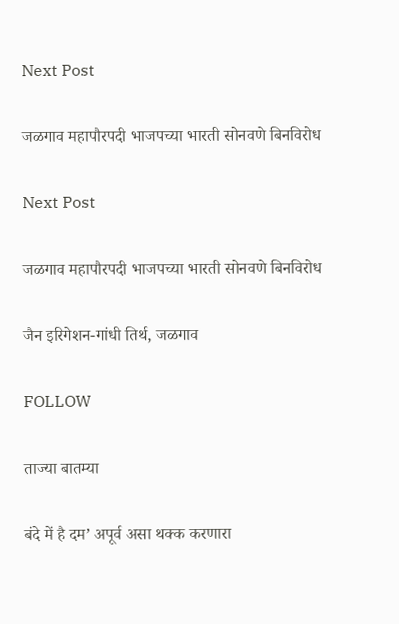Next Post

जळगाव महापौरपदी भाजपच्या भारती सोनवणे बिनविरोध

Next Post

जळगाव महापौरपदी भाजपच्या भारती सोनवणे बिनविरोध

जैन इरिगेशन-गांधी तिर्थ, जळगाव

FOLLOW

ताज्या बातम्या

बंदे में है दम’ अपूर्व असा थक्क करणारा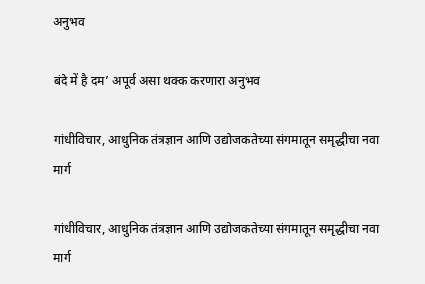अनुभव

बंदे में है दम’ अपूर्व असा थक्क करणारा अनुभव

गांधीविचार, आधुनिक तंत्रज्ञान आणि उद्योजकतेच्या संगमातून समृद्धीचा नवा मार्ग

गांधीविचार, आधुनिक तंत्रज्ञान आणि उद्योजकतेच्या संगमातून समृद्धीचा नवा मार्ग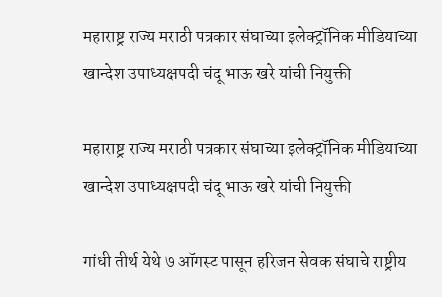महाराष्ट्र राज्य मराठी पत्रकार संघाच्या इलेक्ट्रॉनिक मीडियाच्या खान्देश उपाध्यक्षपदी चंदू भाऊ खरे यांची नियुक्ती

महाराष्ट्र राज्य मराठी पत्रकार संघाच्या इलेक्ट्रॉनिक मीडियाच्या खान्देश उपाध्यक्षपदी चंदू भाऊ खरे यांची नियुक्ती

गांधी तीर्थ येथे ७ ऑगस्ट पासून हरिजन सेवक संघाचे राष्ट्रीय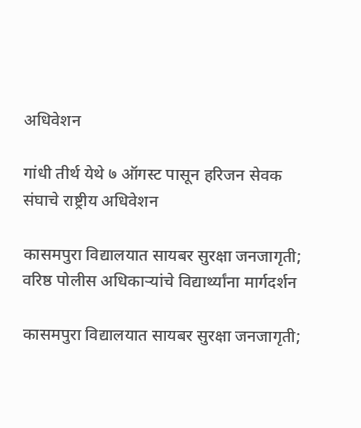अधिवेशन

गांधी तीर्थ येथे ७ ऑगस्ट पासून हरिजन सेवक संघाचे राष्ट्रीय अधिवेशन

कासमपुरा विद्यालयात सायबर सुरक्षा जनजागृती; वरिष्ठ पोलीस अधिकाऱ्यांचे विद्यार्थ्यांना मार्गदर्शन

कासमपुरा विद्यालयात सायबर सुरक्षा जनजागृती;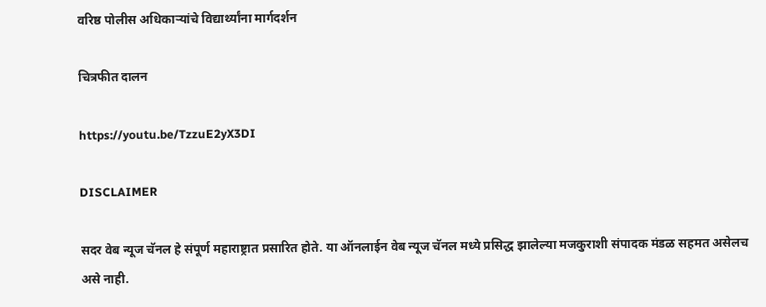वरिष्ठ पोलीस अधिकाऱ्यांचे विद्यार्थ्यांना मार्गदर्शन

चित्रफीत दालन

https://youtu.be/TzzuE2yX3DI

DISCLAIMER

सदर वेब न्यूज चॅनल हे संपूर्ण महाराष्ट्रात प्रसारित होते. या ऑनलाईन वेब न्यूज चॅनल मध्ये प्रसिद्ध झालेल्या मजकुराशी संपादक मंडळ सहमत असेलच असे नाही.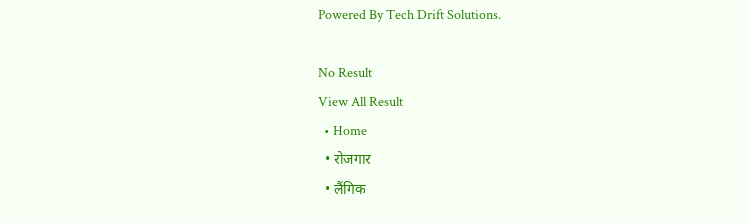Powered By Tech Drift Solutions.

No Result
View All Result
  • Home
  • रोजगार
  • लैंगिक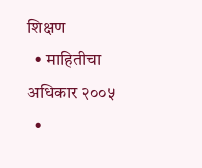शिक्षण
  • माहितीचा अधिकार २००५
  •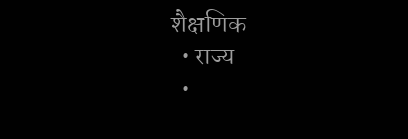शैक्षणिक
  • राज्य
  •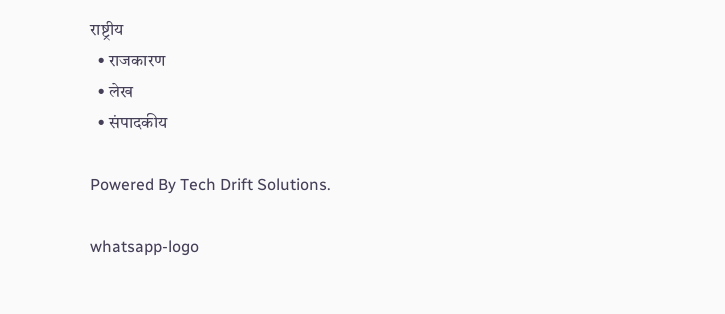राष्ट्रीय
  • राजकारण
  • लेख
  • संपादकीय

Powered By Tech Drift Solutions.

whatsapp-logo